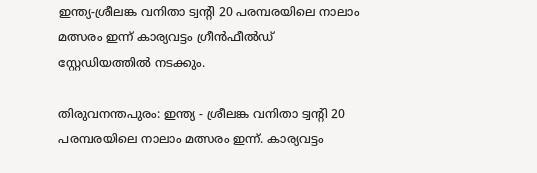ഇന്ത്യ-ശ്രീലങ്ക വനിതാ ട്വന്റി 20 പരമ്പരയിലെ നാലാം മത്സരം ഇന്ന് കാര്യവട്ടം ഗ്രീന്‍ഫീല്‍ഡ് സ്റ്റേഡിയത്തില്‍ നടക്കും.

തിരുവനന്തപുരം: ഇന്ത്യ - ശ്രീലങ്ക വനിതാ ട്വന്റി 20 പരമ്പരയിലെ നാലാം മത്സരം ഇന്ന്. കാര്യവട്ടം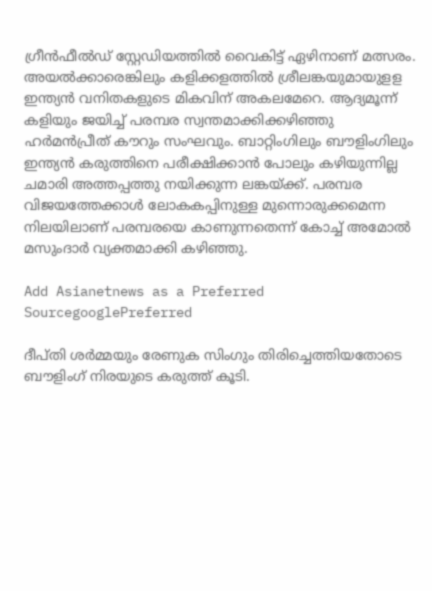ഗ്രീന്‍ഫീല്‍ഡ് സ്റ്റേഡിയത്തില്‍ വൈകിട്ട് ഏഴിനാണ് മത്സരം. അയല്‍ക്കാരെങ്കിലും കളിക്കളത്തില്‍ ശ്രീലങ്കയുമായുളള ഇന്ത്യന്‍ വനിതകളുടെ മികവിന് അകലമേറെ. ആദ്യമൂന്ന് കളിയും ജയിച്ച് പരമ്പര സ്വന്തമാക്കിക്കഴിഞ്ഞു ഹര്‍മന്‍പ്രീത് കൗറും സംഘവും. ബാറ്റിംഗിലും ബൗളിംഗിലും ഇന്ത്യന്‍ കരുത്തിനെ പരീക്ഷിക്കാന്‍ പോലും കഴിയുന്നില്ല ചമാരി അത്തപ്പത്തു നയിക്കുന്ന ലങ്കയ്ക്ക്. പരമ്പര വിജയത്തേക്കാള്‍ ലോകകപ്പിനുള്ള മുന്നൊരുക്കമെന്ന നിലയിലാണ് പരമ്പരയെ കാണുന്നതെന്ന് കോച്ച് അമോല്‍ മസുംദാര്‍ വ്യക്തമാക്കി കഴിഞ്ഞു.

Add Asianetnews as a Preferred SourcegooglePreferred

ദീപ്തി ശര്‍മ്മയും രേണുക സിംഗും തിരിച്ചെത്തിയതോടെ ബൗളിംഗ് നിരയുടെ കരുത്ത് കൂടി.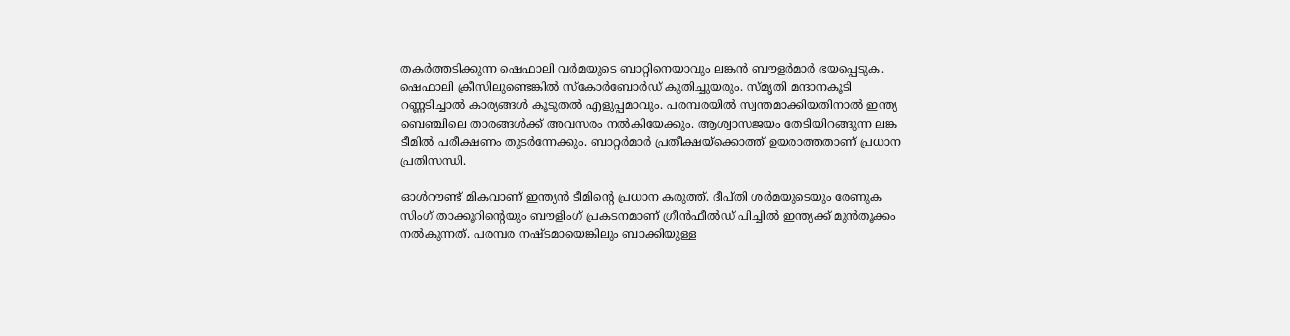തകര്‍ത്തടിക്കുന്ന ഷെഫാലി വര്‍മയുടെ ബാറ്റിനെയാവും ലങ്കന്‍ ബൗളര്‍മാര്‍ ഭയപ്പെടുക. ഷെഫാലി ക്രീസിലുണ്ടെങ്കില്‍ സ്‌കോര്‍ബോര്‍ഡ് കുതിച്ചുയരും. സ്മൃതി മന്ദാനകൂടി റണ്ണടിച്ചാല്‍ കാര്യങ്ങള്‍ കൂടുതല്‍ എളുപ്പമാവും. പരമ്പരയില്‍ സ്വന്തമാക്കിയതിനാല്‍ ഇന്ത്യ ബെഞ്ചിലെ താരങ്ങള്‍ക്ക് അവസരം നല്‍കിയേക്കും. ആശ്വാസജയം തേടിയിറങ്ങുന്ന ലങ്ക ടീമില്‍ പരീക്ഷണം തുടര്‍ന്നേക്കും. ബാറ്റര്‍മാര്‍ പ്രതീക്ഷയ്‌ക്കൊത്ത് ഉയരാത്തതാണ് പ്രധാന പ്രതിസന്ധി.

ഓള്‍റൗണ്ട് മികവാണ് ഇന്ത്യന്‍ ടീമിന്റെ പ്രധാന കരുത്ത്. ദീപ്തി ശര്‍മയുടെയും രേണുക സിംഗ് താക്കൂറിന്റെയും ബൗളിംഗ് പ്രകടനമാണ് ഗ്രീന്‍ഫീല്‍ഡ് പിച്ചില്‍ ഇന്ത്യക്ക് മുന്‍തൂക്കം നല്‍കുന്നത്. പരമ്പര നഷ്ടമായെങ്കിലും ബാക്കിയുള്ള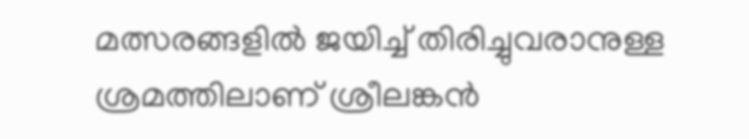മത്സരങ്ങളില്‍ ജയിച്ച് തിരിച്ചുവരാനുള്ള ശ്രമത്തിലാണ് ശ്രീലങ്കന്‍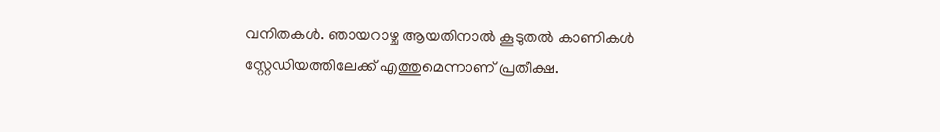വനിതകള്‍. ഞായറാഴ്ച ആയതിനാല്‍ കൂടുതല്‍ കാണികള്‍ സ്റ്റേഡിയത്തിലേക്ക് എത്തുമെന്നാണ് പ്രതീക്ഷ.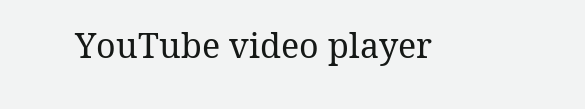YouTube video player